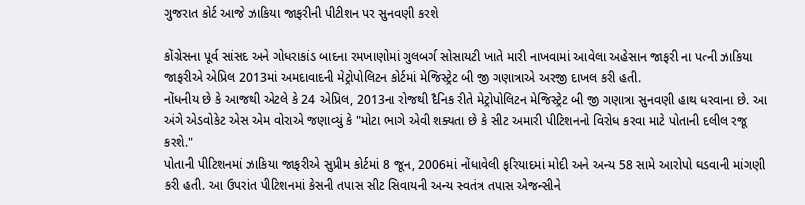ગુજરાત કોર્ટ આજે ઝાકિયા જાફરીની પીટીશન પર સુનવણી કરશે

કોંગ્રેસના પૂર્વ સાંસદ અને ગોધરાકાંડ બાદના રમખાણોમાં ગુલબર્ગ સોસાયટી ખાતે મારી નાખવામાં આવેલા અહેસાન જાફરી ના પત્ની ઝાકિયા જાફરીએ એપ્રિલ 2013માં અમદાવાદની મેટ્રોપોલિટન કોર્ટમાં મેજિસ્ટ્રેટ બી જી ગણાત્રાએ અરજી દાખલ કરી હતી.
નોંધનીય છે કે આજથી એટલે કે 24 એપ્રિલ, 2013ના રોજથી દૈનિક રીતે મેટ્રોપોલિટન મેજિસ્ટ્રેટ બી જી ગણાત્રા સુનવણી હાથ ધરવાના છે. આ અંગે એડવોકેટ એસ એમ વોરાએ જણાવ્યું કે "મોટા ભાગે એવી શક્યતા છે કે સીટ અમારી પીટિશનનો વિરોધ કરવા માટે પોતાની દલીલ રજૂ કરશે."
પોતાની પીટિશનમાં ઝાકિયા જાફરીએ સુપ્રીમ કોર્ટમાં 8 જૂન, 2006માં નોંધાવેલી ફરિયાદમાં મોદી અને અન્ય 58 સામે આરોપો ઘડવાની માંગણી કરી હતી. આ ઉપરાંત પીટિશનમાં કેસની તપાસ સીટ સિવાયની અન્ય સ્વતંત્ર તપાસ એજન્સીને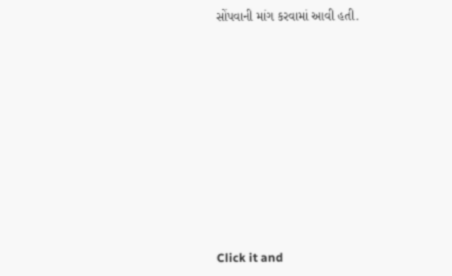સોંપવાની માંગ કરવામાં આવી હતી.












Click it and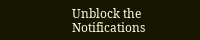Unblock the Notifications